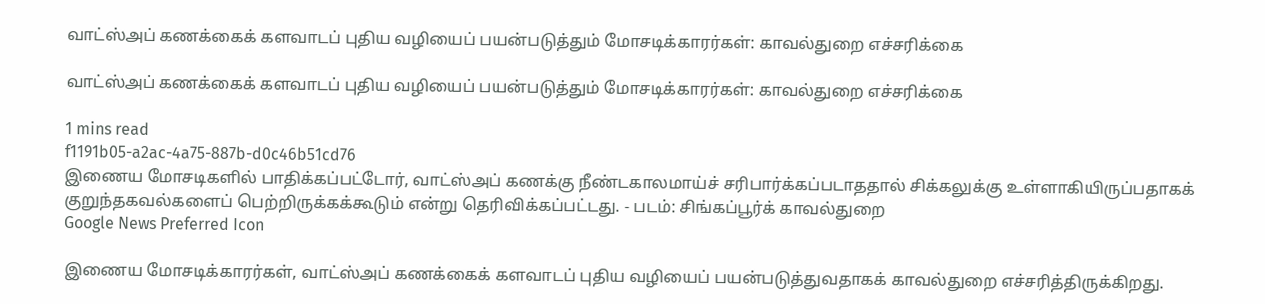வாட்ஸ்அப் கணக்கைக் களவாடப் புதிய வழியைப் பயன்படுத்தும் மோசடிக்காரர்கள்: காவல்துறை எச்சரிக்கை

வாட்ஸ்அப் கணக்கைக் களவாடப் புதிய வழியைப் பயன்படுத்தும் மோசடிக்காரர்கள்: காவல்துறை எச்சரிக்கை

1 mins read
f1191b05-a2ac-4a75-887b-d0c46b51cd76
இணைய மோசடிகளில் பாதிக்கப்பட்டோர், வாட்ஸ்அப் கணக்கு நீண்டகாலமாய்ச் சரிபார்க்கப்படாததால் சிக்கலுக்கு உள்ளாகியிருப்பதாகக் குறுந்தகவல்களைப் பெற்றிருக்கக்கூடும் என்று தெரிவிக்கப்பட்டது. - படம்: சிங்கப்பூர்க் காவல்துறை
Google News Preferred Icon

இணைய மோசடிக்காரர்கள், வாட்ஸ்அப் கணக்கைக் களவாடப் புதிய வழியைப் பயன்படுத்துவதாகக் காவல்துறை எச்சரித்திருக்கிறது.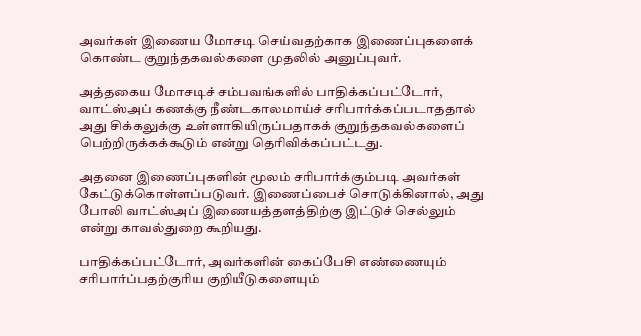அவர்கள் இணைய மோசடி செய்வதற்காக இணைப்புகளைக் கொண்ட குறுந்தகவல்களை முதலில் அனுப்புவர்.

அத்தகைய மோசடிச் சம்பவங்களில் பாதிக்கப்பட்டோர், வாட்ஸ்அப் கணக்கு நீண்டகாலமாய்ச் சரிபார்க்கப்படாததால் அது சிக்கலுக்கு உள்ளாகியிருப்பதாகக் குறுந்தகவல்களைப் பெற்றிருக்கக்கூடும் என்று தெரிவிக்கப்பட்டது.

அதனை இணைப்புகளின் மூலம் சரிபார்க்கும்படி அவர்கள் கேட்டுக்கொள்ளப்படுவர். இணைப்பைச் சொடுக்கினால், அது போலி வாட்ஸ்அப் இணையத்தளத்திற்கு இட்டுச் செல்லும் என்று காவல்துறை கூறியது.

பாதிக்கப்பட்டோர், அவர்களின் கைப்பேசி எண்ணையும் சரிபார்ப்பதற்குரிய குறியீடுகளையும்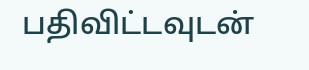பதிவிட்டவுடன்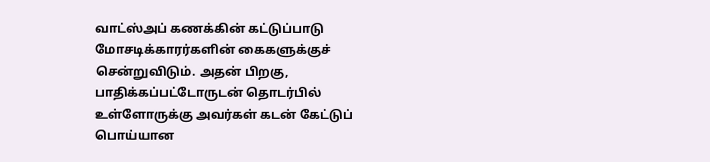வாட்ஸ்அப் கணக்கின் கட்டுப்பாடு மோசடிக்காரர்களின் கைகளுக்குச் சென்றுவிடும். அதன் பிறகு, பாதிக்கப்பட்டோருடன் தொடர்பில் உள்ளோருக்கு அவர்கள் கடன் கேட்டுப் பொய்யான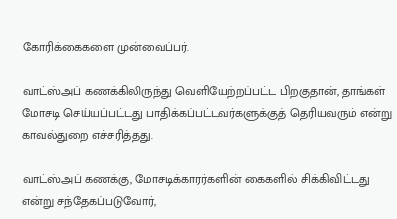கோரிக்கைகளை முன்வைப்பர்.

வாட்ஸ்அப் கணக்கிலிருந்து வெளியேற்றப்பட்ட பிறகுதான், தாங்கள் மோசடி செய்யப்பட்டது பாதிக்கப்பட்டவர்களுக்குத் தெரியவரும் என்று காவல்துறை எச்சரித்தது.

வாட்ஸ்அப் கணக்கு, மோசடிக்காரர்களின் கைகளில் சிக்கிவிட்டது என்று சந்தேகப்படுவோர்,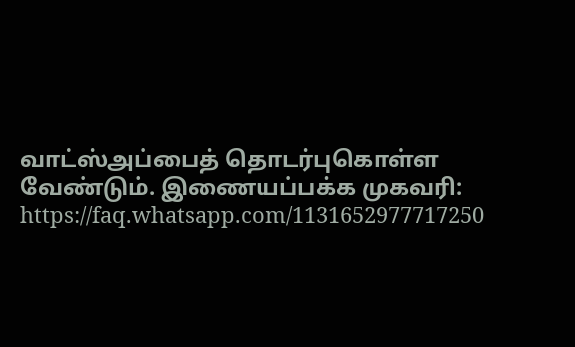வாட்ஸ்அப்பைத் தொடர்புகொள்ள வேண்டும். இணையப்பக்க முகவரி: https://faq.whatsapp.com/1131652977717250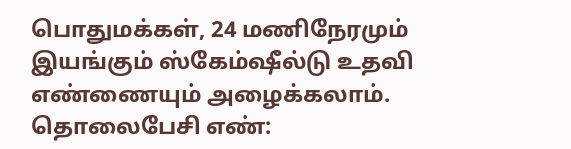பொதுமக்கள், 24 மணிநேரமும் இயங்கும் ஸ்கேம்‌ஷீல்டு உதவி எண்ணையும் அழைக்கலாம். தொலைபேசி எண்: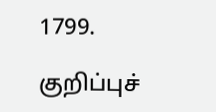1799.

குறிப்புச்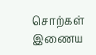சொற்கள்
இணைய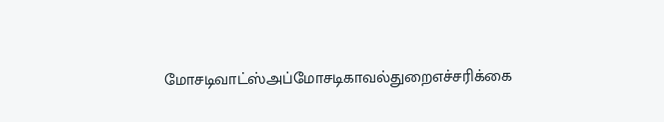மோசடிவாட்ஸ்அப்மோசடிகாவல்துறைஎச்சரிக்கை